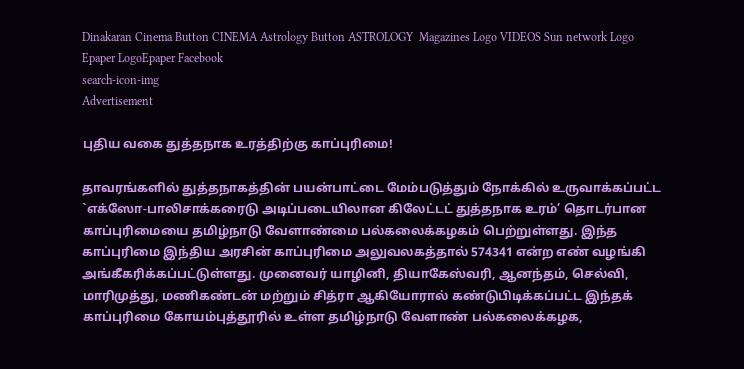Dinakaran Cinema Button CINEMA Astrology Button ASTROLOGY  Magazines Logo VIDEOS Sun network Logo Epaper LogoEpaper Facebook
search-icon-img
Advertisement

புதிய வகை துத்தநாக உரத்திற்கு காப்புரிமை!

தாவரங்களில் துத்தநாகத்தின் பயன்பாட்டை மேம்படுத்தும் நோக்கில் உருவாக்கப்பட்ட `எக்ஸோ-பாலிசாக்கரைடு அடிப்படையிலான கிலேட்டட் துத்தநாக உரம்’ தொடர்பான காப்புரிமையை தமிழ்நாடு வேளாண்மை பல்கலைக்கழகம் பெற்றுள்ளது. இந்த காப்புரிமை இந்திய அரசின் காப்புரிமை அலுவலகத்தால் 574341 என்ற எண் வழங்கி அங்கீகரிக்கப்பட்டுள்ளது. முனைவர் யாழினி, தியாகேஸ்வரி, ஆனந்தம், செல்வி, மாரிமுத்து, மணிகண்டன் மற்றும் சித்ரா ஆகியோரால் கண்டுபிடிக்கப்பட்ட இந்தக் காப்புரிமை கோயம்புத்தூரில் உள்ள தமிழ்நாடு வேளாண் பல்கலைக்கழக,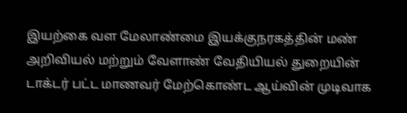இயற்கை வள மேலாண்மை இயக்குநரகத்தின் மண் அறிவியல் மற்றும் வேளாண் வேதியியல் துறையின் டாக்டர் பட்ட மாணவர் மேற்கொண்ட ஆய்வின் முடிவாக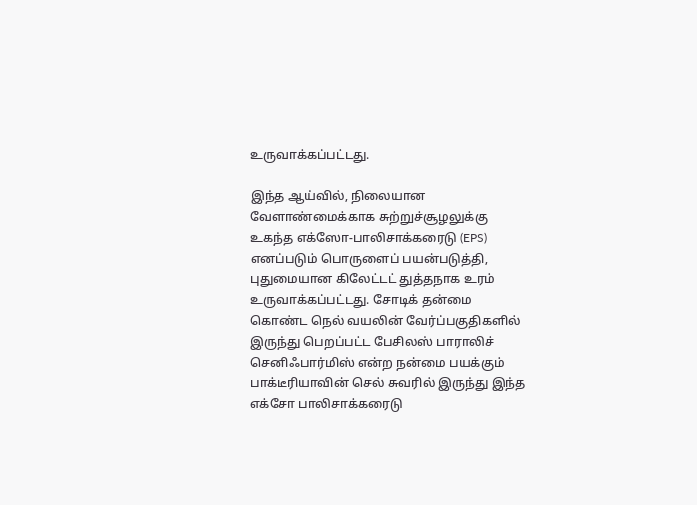உருவாக்கப்பட்டது.

இந்த ஆய்வில், நிலையான வேளாண்மைக்காக சுற்றுச்சூழலுக்கு உகந்த எக்ஸோ-பாலிசாக்கரைடு (EPS) எனப்படும் பொருளைப் பயன்படுத்தி, புதுமையான கிலேட்டட் துத்தநாக உரம் உருவாக்கப்பட்டது. சோடிக் தன்மை கொண்ட நெல் வயலின் வேர்ப்பகுதிகளில் இருந்து பெறப்பட்ட பேசிலஸ் பாராலிச் செனிஃபார்மிஸ் என்ற நன்மை பயக்கும் பாக்டீரியாவின் செல் சுவரில் இருந்து இந்த எக்சோ பாலிசாக்கரைடு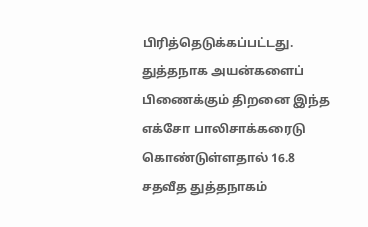பிரித்தெடுக்கப்பட்டது. துத்தநாக அயன்களைப் பிணைக்கும் திறனை இந்த எக்சோ பாலிசாக்கரைடு கொண்டுள்ளதால் 16.8 சதவீத துத்தநாகம்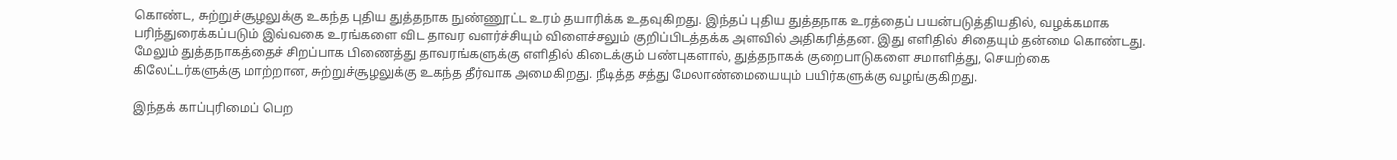கொண்ட, சுற்றுச்சூழலுக்கு உகந்த புதிய துத்தநாக நுண்ணூட்ட உரம் தயாரிக்க உதவுகிறது. இந்தப் புதிய துத்தநாக உரத்தைப் பயன்படுத்தியதில், வழக்கமாக பரிந்துரைக்கப்படும் இவ்வகை உரங்களை விட தாவர வளர்ச்சியும் விளைச்சலும் குறிப்பிடத்தக்க அளவில் அதிகரித்தன. இது எளிதில் சிதையும் தன்மை கொண்டது. மேலும் துத்தநாகத்தைச் சிறப்பாக பிணைத்து தாவரங்களுக்கு எளிதில் கிடைக்கும் பண்புகளால், துத்தநாகக் குறைபாடுகளை சமாளித்து, செயற்கை கிலேட்டர்களுக்கு மாற்றான, சுற்றுச்சூழலுக்கு உகந்த தீர்வாக அமைகிறது. நீடித்த சத்து மேலாண்மையையும் பயிர்களுக்கு வழங்குகிறது.

இந்தக் காப்புரிமைப் பெற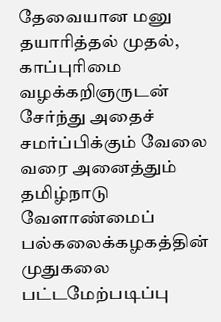தேவையான மனு தயாரித்தல் முதல், காப்புரிமை வழக்கறிஞருடன் சேர்ந்து அதைச் சமர்ப்பிக்கும் வேலை வரை அனைத்தும் தமிழ்நாடு வேளாண்மைப் பல்கலைக்கழகத்தின் முதுகலை பட்டமேற்படிப்பு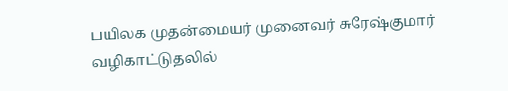பயிலக முதன்மையர் முனைவர் சுரேஷ்குமார் வழிகாட்டுதலில்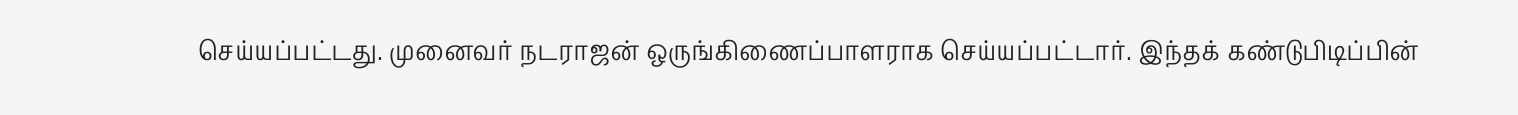செய்யப்பட்டது. முனைவர் நடராஜன் ஒருங்கிணைப்பாளராக செய்யப்பட்டார். இந்தக் கண்டுபிடிப்பின்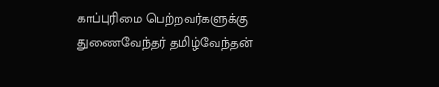காப்புரிமை பெற்றவர்களுக்கு துணைவேந்தர் தமிழ்வேந்தன்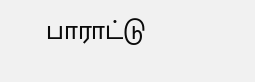பாராட்டு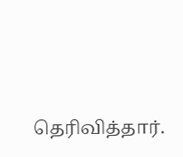தெரிவித்தார்.